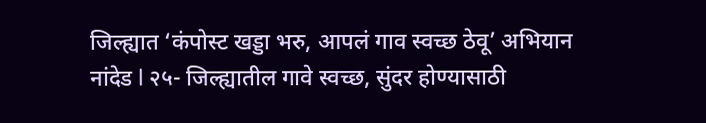जिल्ह्यात ‘कंपोस्ट खड्डा भरु, आपलं गाव स्वच्छ ठेवू’ अभियान
नांदेड l २५- जिल्ह्यातील गावे स्वच्छ, सुंदर होण्यासाठी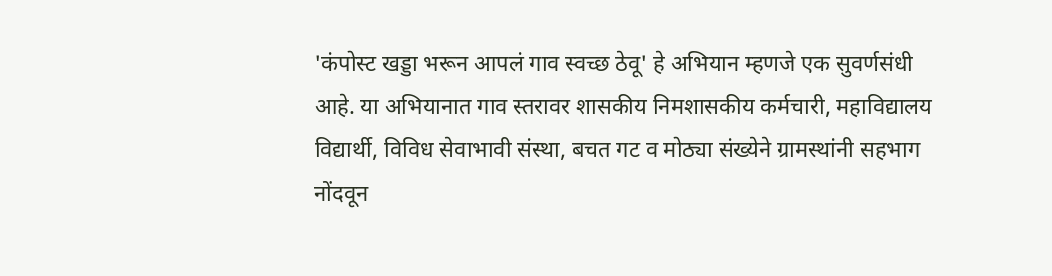'कंपोस्ट खड्डा भरून आपलं गाव स्वच्छ ठेवू' हे अभियान म्हणजे एक सुवर्णसंधी आहे. या अभियानात गाव स्तरावर शासकीय निमशासकीय कर्मचारी, महाविद्यालय विद्यार्थी, विविध सेवाभावी संस्था, बचत गट व मोठ्या संख्येने ग्रामस्थांनी सहभाग नोंदवून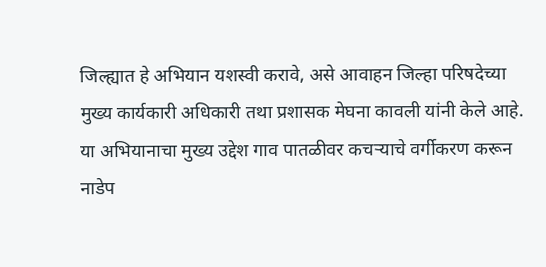जिल्ह्यात हे अभियान यशस्वी करावे, असे आवाहन जिल्हा परिषदेच्या मुख्य कार्यकारी अधिकारी तथा प्रशासक मेघना कावली यांनी केले आहे.
या अभियानाचा मुख्य उद्देश गाव पातळीवर कचऱ्याचे वर्गीकरण करून नाडेप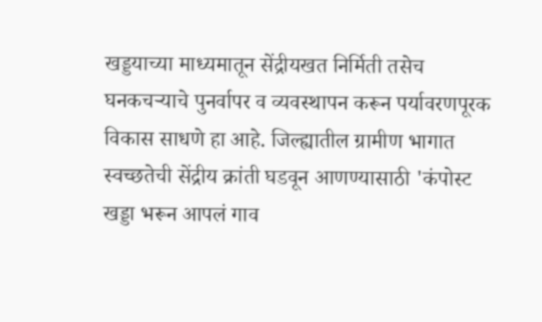खड्डयाच्या माध्यमातून सेंद्रीयखत निर्मिती तसेच घनकचऱ्याचे पुनर्वापर व व्यवस्थापन करून पर्यावरणपूरक विकास साधणे हा आहे. जिल्ह्यातील ग्रामीण भागात स्वच्छतेची सेंद्रीय क्रांती घडवून आणण्यासाठी 'कंपोस्ट खड्डा भरून आपलं गाव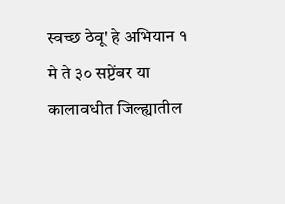स्वच्छ ठेवू' हे अभियान १ मे ते ३० सप्टेंबर या कालावधीत जिल्ह्यातील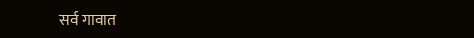सर्व गावात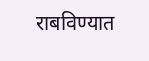राबविण्यात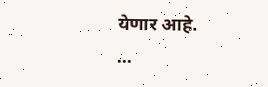येणार आहे.
...